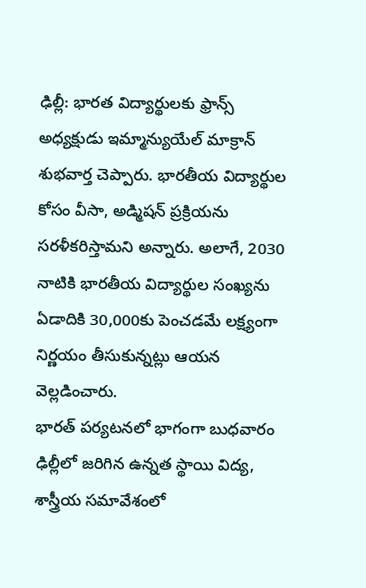ఢిల్లీ: భారత విద్యార్థులకు ఫ్రాన్స్ అధ్యక్షుడు ఇమ్మాన్యుయేల్ మాక్రాన్ శుభవార్త చెప్పారు. భారతీయ విద్యార్థుల కోసం వీసా, అడ్మిషన్ ప్రక్రియను సరళీకరిస్తామని అన్నారు. అలాగే, 2030 నాటికి భారతీయ విద్యార్థుల సంఖ్యను ఏడాదికి 30,000కు పెంచడమే లక్ష్యంగా నిర్ణయం తీసుకున్నట్లు ఆయన వెల్లడించారు.
భారత్ పర్యటనలో భాగంగా బుధవారం ఢిల్లీలో జరిగిన ఉన్నత స్థాయి విద్య, శాస్త్రీయ సమావేశంలో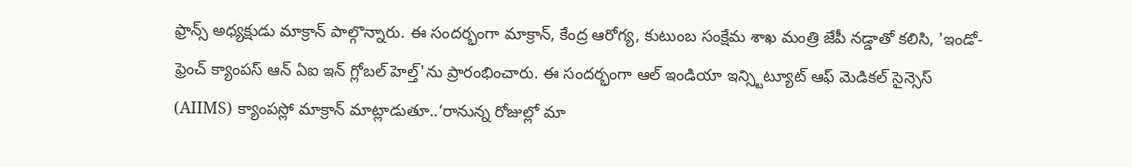ఫ్రాన్స్ అధ్యక్షుడు మాక్రాన్ పాల్గొన్నారు. ఈ సందర్భంగా మాక్రాన్, కేంద్ర ఆరోగ్య, కుటుంబ సంక్షేమ శాఖ మంత్రి జేపీ నడ్డాతో కలిసి, 'ఇండో-ఫ్రెంచ్ క్యాంపస్ ఆన్ ఏఐ ఇన్ గ్లోబల్ హెల్త్'ను ప్రారంభించారు. ఈ సందర్భంగా ఆల్ ఇండియా ఇన్స్టిట్యూట్ ఆఫ్ మెడికల్ సైన్సెస్ (AIIMS) క్యాంపస్లో మాక్రాన్ మాట్లాడుతూ..‘రానున్న రోజుల్లో మా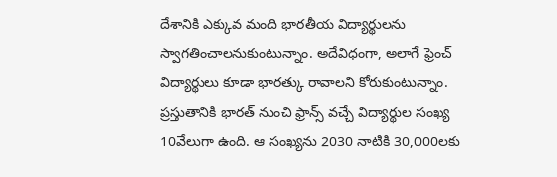దేశానికి ఎక్కువ మంది భారతీయ విద్యార్థులను స్వాగతించాలనుకుంటున్నాం. అదేవిధంగా, అలాగే ఫ్రెంచ్ విద్యార్థులు కూడా భారత్కు రావాలని కోరుకుంటున్నాం. ప్రస్తుతానికి భారత్ నుంచి ఫ్రాన్స్ వచ్చే విద్యార్థుల సంఖ్య 10వేలుగా ఉంది. ఆ సంఖ్యను 2030 నాటికి 30,000లకు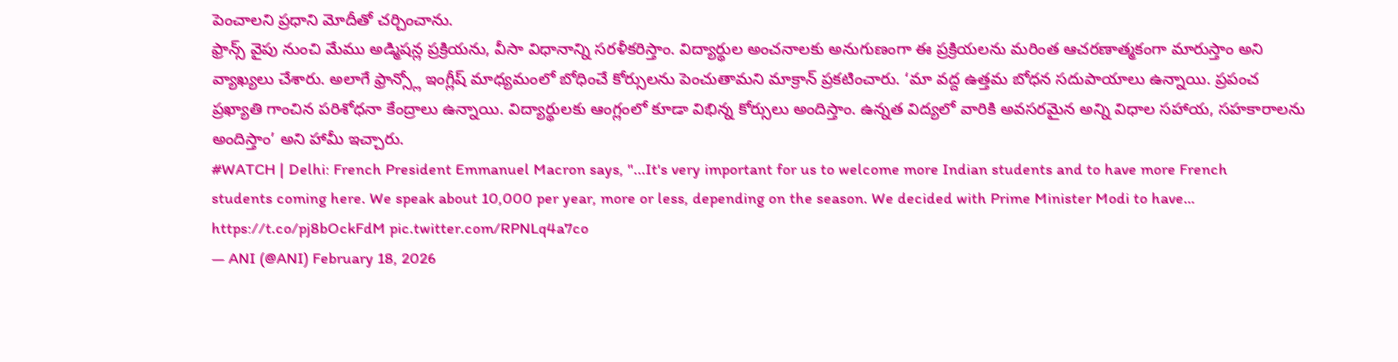పెంచాలని ప్రధాని మోదీతో చర్చించాను.
ఫ్రాన్స్ వైపు నుంచి మేము అడ్మిషన్ల ప్రక్రియను, వీసా విధానాన్ని సరళీకరిస్తాం. విద్యార్థుల అంచనాలకు అనుగుణంగా ఈ ప్రక్రియలను మరింత ఆచరణాత్మకంగా మారుస్తాం అని వ్యాఖ్యలు చేశారు. అలాగే ఫ్రాన్స్లో ఇంగ్లీష్ మాధ్యమంలో బోధించే కోర్సులను పెంచుతామని మాక్రాన్ ప్రకటించారు. ‘మా వద్ద ఉత్తమ బోధన సదుపాయాలు ఉన్నాయి. ప్రపంచ ప్రఖ్యాతి గాంచిన పరిశోధనా కేంద్రాలు ఉన్నాయి. విద్యార్థులకు ఆంగ్లంలో కూడా విభిన్న కోర్సులు అందిస్తాం. ఉన్నత విద్యలో వారికి అవసరమైన అన్ని విధాల సహాయ, సహకారాలను అందిస్తాం’ అని హామీ ఇచ్చారు.
#WATCH | Delhi: French President Emmanuel Macron says, "...It's very important for us to welcome more Indian students and to have more French students coming here. We speak about 10,000 per year, more or less, depending on the season. We decided with Prime Minister Modi to have… https://t.co/pj8bOckFdM pic.twitter.com/RPNLq4a7co
— ANI (@ANI) February 18, 2026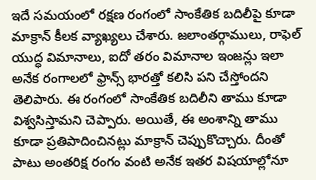ఇదే సమయంలో రక్షణ రంగంలో సాంకేతిక బదిలీపై కూడా మాక్రాన్ కీలక వ్యాఖ్యలు చేశారు. జలాంతర్గాములు, రాఫెల్ యుద్ధ విమానాలు, ఐదో తరం విమానాల ఇంజన్లు ఇలా అనేక రంగాలలో ఫ్రాన్స్ భారత్తో కలిసి పని చేస్తోందని తెలిపారు. ఈ రంగంలో సాంకేతిక బదిలీని తాము కూడా విశ్వసిస్తామని చెప్పారు. అయితే, ఈ అంశాన్ని తాము కూడా ప్రతిపాదించినట్లు మాక్రాన్ చెప్పుకొచ్చారు. దీంతో పాటు అంతరిక్ష రంగం వంటి అనేక ఇతర విషయాల్లోనూ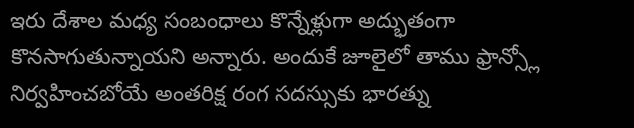ఇరు దేశాల మధ్య సంబంధాలు కొన్నేళ్లుగా అద్భుతంగా కొనసాగుతున్నాయని అన్నారు. అందుకే జూలైలో తాము ఫ్రాన్స్లో నిర్వహించబోయే అంతరిక్ష రంగ సదస్సుకు భారత్ను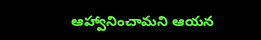ఆహ్వానించామని ఆయన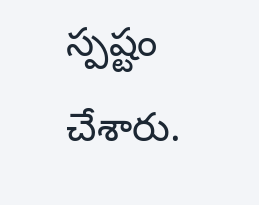స్పష్టం చేశారు.